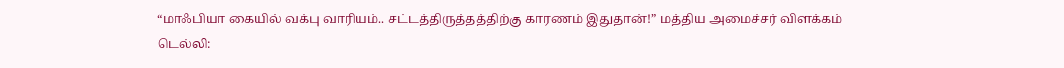“மாஃபியா கையில் வக்பு வாரியம்.. சட்டத்திருத்தத்திற்கு காரணம் இதுதான்!” மத்திய அமைச்சர் விளக்கம்
டெல்லி: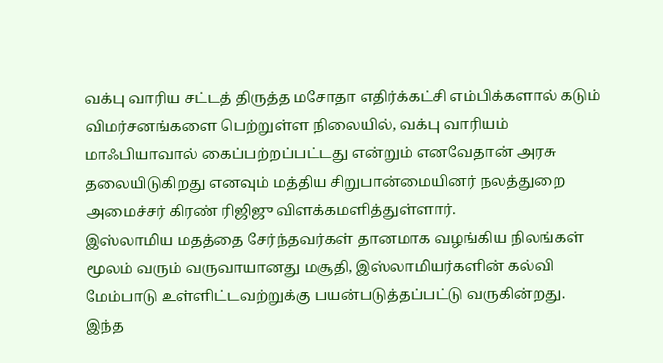வக்பு வாரிய சட்டத் திருத்த மசோதா எதிர்க்கட்சி எம்பிக்களால் கடும் விமர்சனங்களை பெற்றுள்ள நிலையில், வக்பு வாரியம் மாஃபியாவால் கைப்பற்றப்பட்டது என்றும் எனவேதான் அரசு தலையிடுகிறது எனவும் மத்திய சிறுபான்மையினர் நலத்துறை அமைச்சர் கிரண் ரிஜிஜு விளக்கமளித்துள்ளார்.
இஸ்லாமிய மதத்தை சேர்ந்தவர்கள் தானமாக வழங்கிய நிலங்கள் மூலம் வரும் வருவாயானது மசூதி, இஸ்லாமியர்களின் கல்வி மேம்பாடு உள்ளிட்டவற்றுக்கு பயன்படுத்தப்பட்டு வருகின்றது. இந்த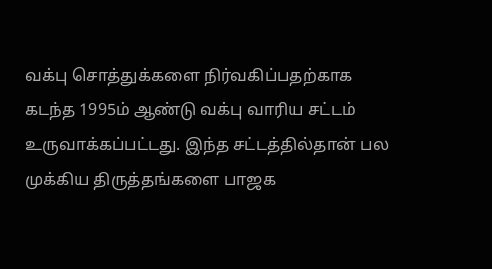வக்பு சொத்துக்களை நிர்வகிப்பதற்காக கடந்த 1995ம் ஆண்டு வக்பு வாரிய சட்டம் உருவாக்கப்பட்டது. இந்த சட்டத்தில்தான் பல முக்கிய திருத்தங்களை பாஜக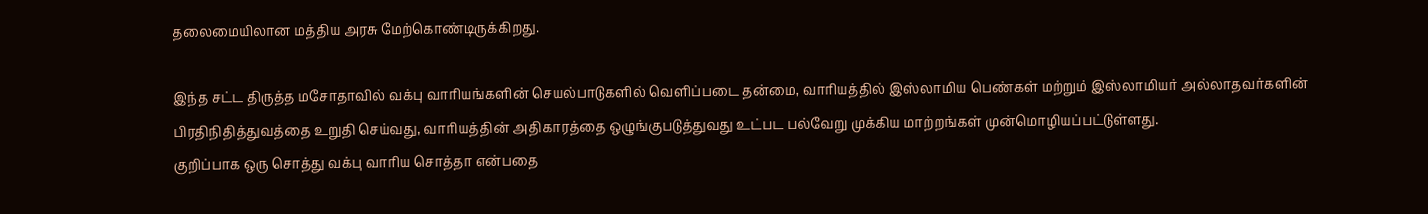தலைமையிலான மத்திய அரசு மேற்கொண்டிருக்கிறது.

இந்த சட்ட திருத்த மசோதாவில் வக்பு வாரியங்களின் செயல்பாடுகளில் வெளிப்படை தன்மை, வாரியத்தில் இஸ்லாமிய பெண்கள் மற்றும் இஸ்லாமியர் அல்லாதவர்களின் பிரதிநிதித்துவத்தை உறுதி செய்வது, வாரியத்தின் அதிகாரத்தை ஒழுங்குபடுத்துவது உட்பட பல்வேறு முக்கிய மாற்றங்கள் முன்மொழியப்பட்டுள்ளது.
குறிப்பாக ஒரு சொத்து வக்பு வாரிய சொத்தா என்பதை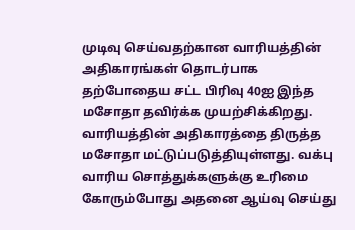முடிவு செய்வதற்கான வாரியத்தின் அதிகாரங்கள் தொடர்பாக தற்போதைய சட்ட பிரிவு 40ஐ இந்த மசோதா தவிர்க்க முயற்சிக்கிறது. வாரியத்தின் அதிகாரத்தை திருத்த மசோதா மட்டுப்படுத்தியுள்ளது. வக்பு வாரிய சொத்துக்களுக்கு உரிமை கோரும்போது அதனை ஆய்வு செய்து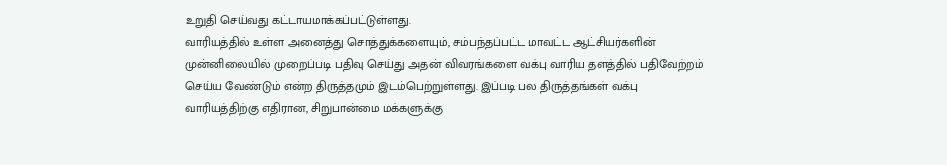உறுதி செய்வது கட்டாயமாக்கப்பட்டுள்ளது.
வாரியத்தில் உள்ள அனைத்து சொத்துக்களையும், சம்பந்தப்பட்ட மாவட்ட ஆட்சியர்களின் முன்னிலையில் முறைப்படி பதிவு செய்து அதன் விவரங்களை வக்பு வாரிய தளத்தில் பதிவேற்றம் செய்ய வேண்டும் என்ற திருத்தமும் இடம்பெற்றுள்ளது. இப்படி பல திருத்தங்கள் வக்பு வாரியத்திற்கு எதிரான, சிறுபான்மை மக்களுக்கு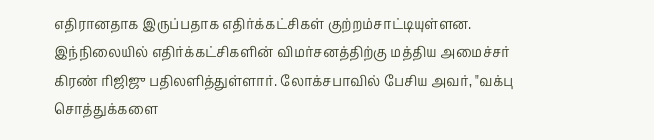எதிரானதாக இருப்பதாக எதிர்க்கட்சிகள் குற்றம்சாட்டியுள்ளன.
இந்நிலையில் எதிர்க்கட்சிகளின் விமர்சனத்திற்கு மத்திய அமைச்சர் கிரண் ரிஜிஜு பதிலளித்துள்ளார். லோக்சபாவில் பேசிய அவர், "வக்பு சொத்துக்களை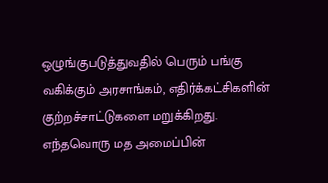ஒழுங்குபடுத்துவதில் பெரும் பங்கு வகிக்கும் அரசாங்கம், எதிர்க்கட்சிகளின் குற்றச்சாட்டுகளை மறுக்கிறது. எந்தவொரு மத அமைப்பின்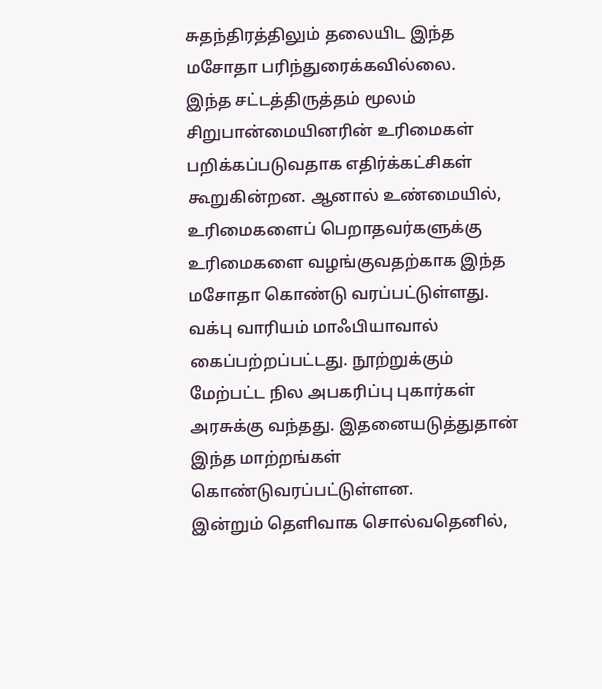சுதந்திரத்திலும் தலையிட இந்த மசோதா பரிந்துரைக்கவில்லை.
இந்த சட்டத்திருத்தம் மூலம் சிறுபான்மையினரின் உரிமைகள் பறிக்கப்படுவதாக எதிர்க்கட்சிகள் கூறுகின்றன. ஆனால் உண்மையில், உரிமைகளைப் பெறாதவர்களுக்கு உரிமைகளை வழங்குவதற்காக இந்த மசோதா கொண்டு வரப்பட்டுள்ளது. வக்பு வாரியம் மாஃபியாவால் கைப்பற்றப்பட்டது. நூற்றுக்கும் மேற்பட்ட நில அபகரிப்பு புகார்கள் அரசுக்கு வந்தது. இதனையடுத்துதான் இந்த மாற்றங்கள் கொண்டுவரப்பட்டுள்ளன.
இன்றும் தெளிவாக சொல்வதெனில்,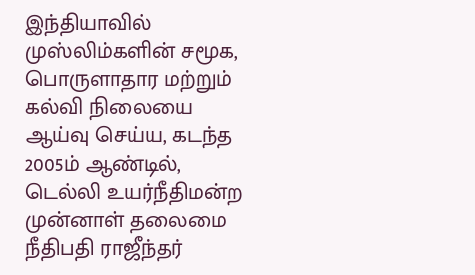இந்தியாவில் முஸ்லிம்களின் சமூக, பொருளாதார மற்றும் கல்வி நிலையை ஆய்வு செய்ய, கடந்த 2005ம் ஆண்டில், டெல்லி உயர்நீதிமன்ற முன்னாள் தலைமை நீதிபதி ராஜீந்தர்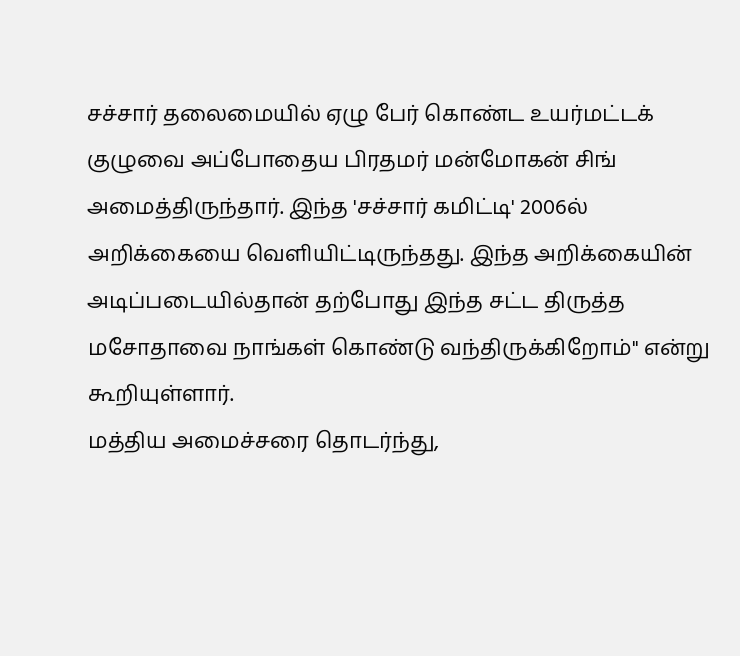சச்சார் தலைமையில் ஏழு பேர் கொண்ட உயர்மட்டக் குழுவை அப்போதைய பிரதமர் மன்மோகன் சிங் அமைத்திருந்தார். இந்த 'சச்சார் கமிட்டி' 2006ல் அறிக்கையை வெளியிட்டிருந்தது. இந்த அறிக்கையின் அடிப்படையில்தான் தற்போது இந்த சட்ட திருத்த மசோதாவை நாங்கள் கொண்டு வந்திருக்கிறோம்" என்று கூறியுள்ளார்.
மத்திய அமைச்சரை தொடர்ந்து,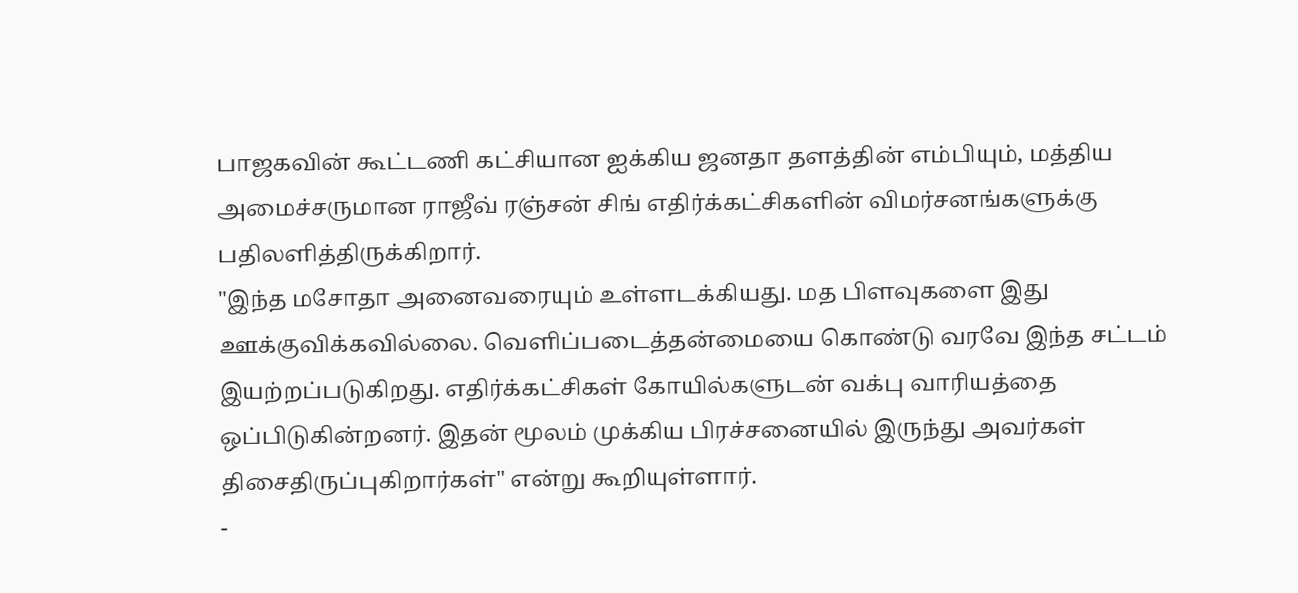பாஜகவின் கூட்டணி கட்சியான ஐக்கிய ஜனதா தளத்தின் எம்பியும், மத்திய அமைச்சருமான ராஜீவ் ரஞ்சன் சிங் எதிர்க்கட்சிகளின் விமர்சனங்களுக்கு பதிலளித்திருக்கிறார்.
"இந்த மசோதா அனைவரையும் உள்ளடக்கியது. மத பிளவுகளை இது ஊக்குவிக்கவில்லை. வெளிப்படைத்தன்மையை கொண்டு வரவே இந்த சட்டம் இயற்றப்படுகிறது. எதிர்க்கட்சிகள் கோயில்களுடன் வக்பு வாரியத்தை ஒப்பிடுகின்றனர். இதன் மூலம் முக்கிய பிரச்சனையில் இருந்து அவர்கள் திசைதிருப்புகிறார்கள்" என்று கூறியுள்ளார்.
-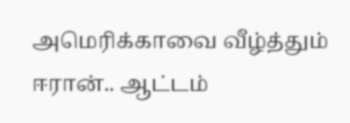அமெரிக்காவை வீழ்த்தும் ஈரான்.. ஆட்டம்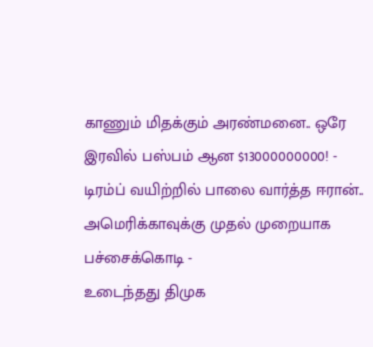காணும் மிதக்கும் அரண்மனை.. ஒரே இரவில் பஸ்பம் ஆன $13000000000! -
டிரம்ப் வயிற்றில் பாலை வார்த்த ஈரான்.. அமெரிக்காவுக்கு முதல் முறையாக பச்சைக்கொடி -
உடைந்தது திமுக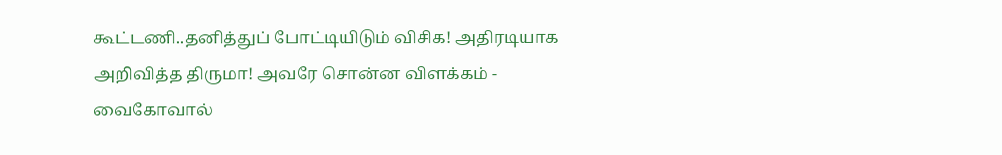கூட்டணி..தனித்துப் போட்டியிடும் விசிக! அதிரடியாக அறிவித்த திருமா! அவரே சொன்ன விளக்கம் -
வைகோவால்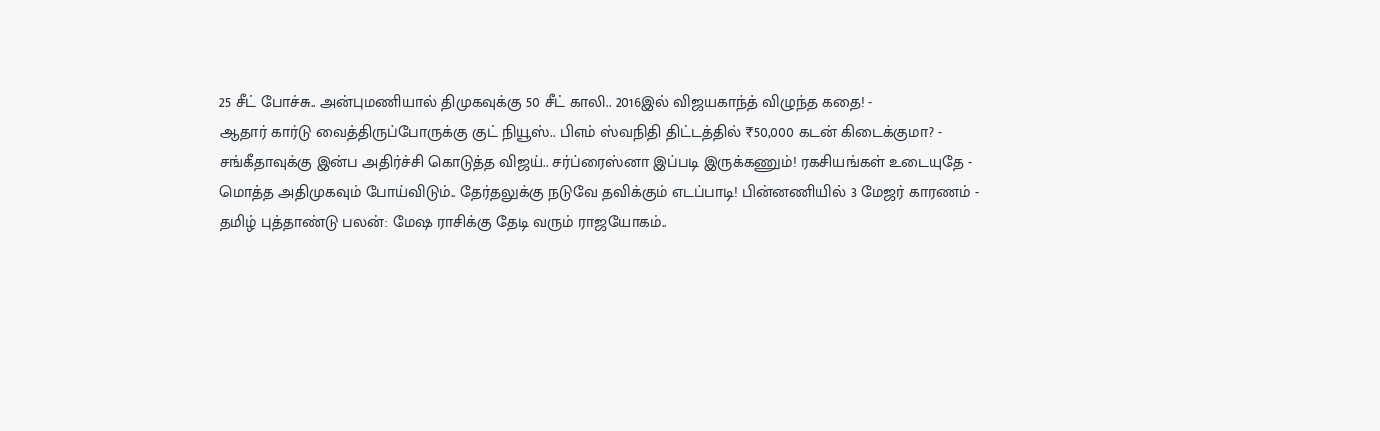25 சீட் போச்சு.. அன்புமணியால் திமுகவுக்கு 50 சீட் காலி.. 2016இல் விஜயகாந்த் விழுந்த கதை! -
ஆதார் கார்டு வைத்திருப்போருக்கு குட் நியூஸ்.. பிஎம் ஸ்வநிதி திட்டத்தில் ₹50,000 கடன் கிடைக்குமா? -
சங்கீதாவுக்கு இன்ப அதிர்ச்சி கொடுத்த விஜய்.. சர்ப்ரைஸ்னா இப்படி இருக்கணும்! ரகசியங்கள் உடையுதே -
மொத்த அதிமுகவும் போய்விடும்.. தேர்தலுக்கு நடுவே தவிக்கும் எடப்பாடி! பின்னணியில் 3 மேஜர் காரணம் -
தமிழ் புத்தாண்டு பலன்: மேஷ ராசிக்கு தேடி வரும் ராஜயோகம்..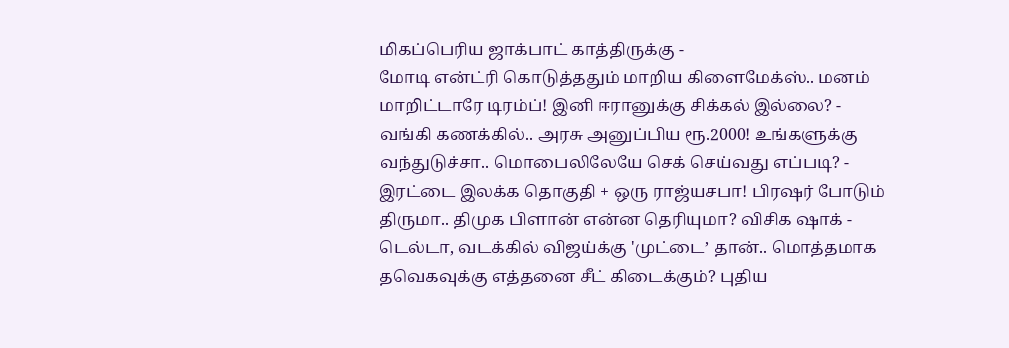மிகப்பெரிய ஜாக்பாட் காத்திருக்கு -
மோடி என்ட்ரி கொடுத்ததும் மாறிய கிளைமேக்ஸ்.. மனம் மாறிட்டாரே டிரம்ப்! இனி ஈரானுக்கு சிக்கல் இல்லை? -
வங்கி கணக்கில்.. அரசு அனுப்பிய ரூ.2000! உங்களுக்கு வந்துடுச்சா.. மொபைலிலேயே செக் செய்வது எப்படி? -
இரட்டை இலக்க தொகுதி + ஒரு ராஜ்யசபா! பிரஷர் போடும் திருமா.. திமுக பிளான் என்ன தெரியுமா? விசிக ஷாக் -
டெல்டா, வடக்கில் விஜய்க்கு 'முட்டை’ தான்.. மொத்தமாக தவெகவுக்கு எத்தனை சீட் கிடைக்கும்? புதிய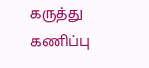கருத்து கணிப்பு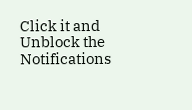Click it and Unblock the Notifications